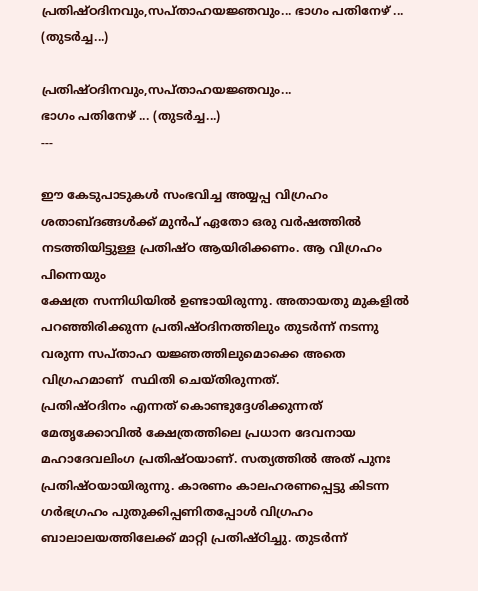പ്രതിഷ്ഠദിനവും,സപ്താഹയജ്ഞവും... ഭാഗം പതിനേഴ് ... (തുടർച്ച...)

പ്രതിഷ്ഠദിനവും,സപ്താഹയജ്ഞവും...
ഭാഗം പതിനേഴ് ... (തുടർച്ച...)
---

ഈ കേടുപാടുകൾ സംഭവിച്ച അയ്യപ്പ വിഗ്രഹം ശതാബ്ദങ്ങൾക്ക് മുൻപ് ഏതോ ഒരു വർഷത്തിൽ നടത്തിയിട്ടുള്ള പ്രതിഷ്ഠ ആയിരിക്കണം. ആ വിഗ്രഹം പിന്നെയും
ക്ഷേത്ര സന്നിധിയിൽ ഉണ്ടായിരുന്നു. അതായതു മുകളിൽ പറഞ്ഞിരിക്കുന്ന പ്രതിഷ്ഠദിനത്തിലും തുടർന്ന് നടന്നു വരുന്ന സപ്താഹ യജ്ഞത്തിലുമൊക്കെ അതെ വിഗ്രഹമാണ്  സ്ഥിതി ചെയ്തിരുന്നത്.
പ്രതിഷ്ഠദിനം എന്നത് കൊണ്ടുദ്ദേശിക്കുന്നത് മേതൃക്കോവിൽ ക്ഷേത്രത്തിലെ പ്രധാന ദേവനായ മഹാദേവലിംഗ പ്രതിഷ്ഠയാണ്. സത്യത്തിൽ അത് പുനഃ പ്രതിഷ്ഠയായിരുന്നു. കാരണം കാലഹരണപ്പെട്ടു കിടന്ന ഗർഭഗ്രഹം പുതുക്കിപ്പണിതപ്പോൾ വിഗ്രഹം ബാലാലയത്തിലേക്ക് മാറ്റി പ്രതിഷ്ഠിച്ചു. തുടർന്ന്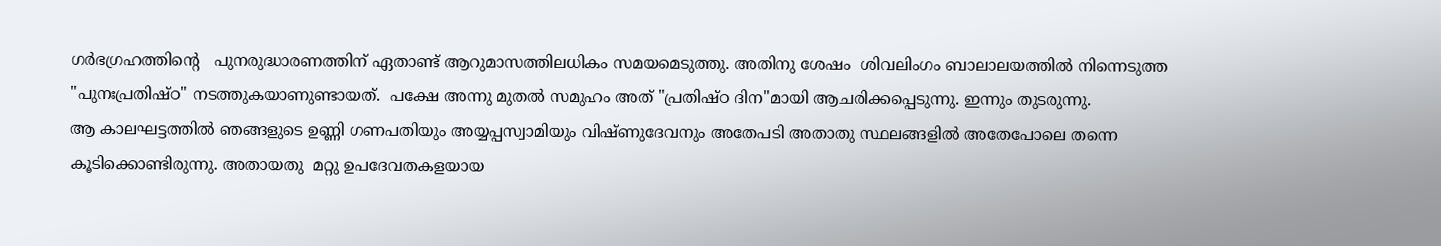ഗർഭഗ്രഹത്തിന്റെ   പുനരുദ്ധാരണത്തിന് ഏതാണ്ട് ആറുമാസത്തിലധികം സമയമെടുത്തു. അതിനു ശേഷം  ശിവലിംഗം ബാലാലയത്തിൽ നിന്നെടുത്ത "പുനഃപ്രതിഷ്ഠ" നടത്തുകയാണുണ്ടായത്.  പക്ഷേ അന്നു മുതൽ സമുഹം അത് "പ്രതിഷ്ഠ ദിന"മായി ആചരിക്കപ്പെടുന്നു. ഇന്നും തുടരുന്നു.
ആ കാലഘട്ടത്തിൽ ഞങ്ങളുടെ ഉണ്ണി ഗണപതിയും അയ്യപ്പസ്വാമിയും വിഷ്ണുദേവനും അതേപടി അതാതു സ്ഥലങ്ങളിൽ അതേപോലെ തന്നെ കൂടിക്കൊണ്ടിരുന്നു. അതായതു  മറ്റു ഉപദേവതകളയായ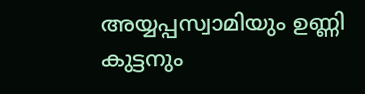അയ്യപ്പസ്വാമിയും ഉണ്ണി  കുട്ടനും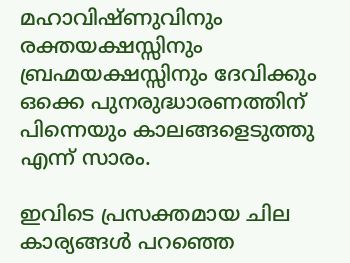മഹാവിഷ്ണുവിനും രക്തയക്ഷസ്സിനും ബ്രഹ്മയക്ഷസ്സിനും ദേവിക്കും ഒക്കെ പുനരുദ്ധാരണത്തിന് പിന്നെയും കാലങ്ങളെടുത്തു എന്ന് സാരം.

ഇവിടെ പ്രസക്തമായ ചില കാര്യങ്ങൾ പറഞ്ഞെ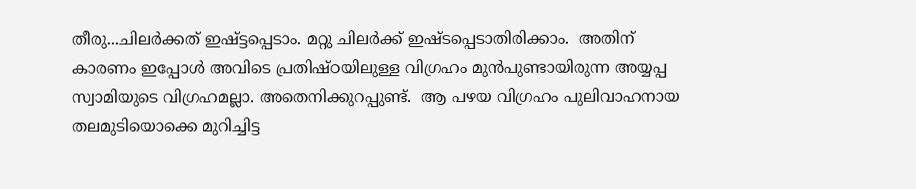തീരു...ചിലർക്കത് ഇഷ്ട്ടപ്പെടാം. മറ്റു ചിലർക്ക് ഇഷ്ടപ്പെടാതിരിക്കാം.  അതിന് കാരണം ഇപ്പോൾ അവിടെ പ്രതിഷ്ഠയിലുള്ള വിഗ്രഹം മുൻപുണ്ടായിരുന്ന അയ്യപ്പ സ്വാമിയുടെ വിഗ്രഹമല്ലാ. അതെനിക്കുറപ്പുണ്ട്.  ആ പഴയ വിഗ്രഹം പുലിവാഹനായ തലമുടിയൊക്കെ മുറിച്ചിട്ട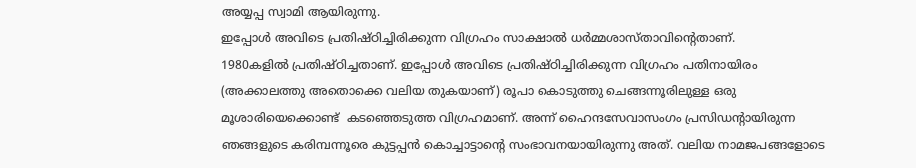അയ്യപ്പ സ്വാമി ആയിരുന്നു.
ഇപ്പോൾ അവിടെ പ്രതിഷ്ഠിച്ചിരിക്കുന്ന വിഗ്രഹം സാക്ഷാൽ ധർമ്മശാസ്താവിന്റെതാണ്.
1980കളിൽ പ്രതിഷ്ഠിച്ചതാണ്. ഇപ്പോൾ അവിടെ പ്രതിഷ്ഠിച്ചിരിക്കുന്ന വിഗ്രഹം പതിനായിരം (അക്കാലത്തു അതൊക്കെ വലിയ തുകയാണ്) രൂപാ കൊടുത്തു ചെങ്ങന്നൂരിലുള്ള ഒരു മൂശാരിയെക്കൊണ്ട്  കടഞ്ഞെടുത്ത വിഗ്രഹമാണ്. അന്ന് ഹൈന്ദസേവാസംഗം പ്രസിഡന്റായിരുന്ന ഞങ്ങളുടെ കരിമ്പന്നൂരെ കുട്ടപ്പൻ കൊച്ചാട്ടാന്റെ സംഭാവനയായിരുന്നു അത്. വലിയ നാമജപങ്ങളോടെ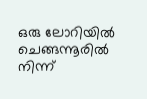ഒരു ലോറിയിൽ ചെങ്ങന്നൂരിൽ നിന്ന്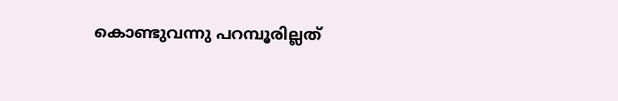കൊണ്ടുവന്നു പറമ്പൂരില്ലത്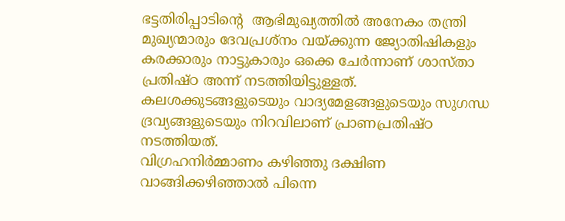ഭട്ടതിരിപ്പാടിന്റെ  ആഭിമുഖ്യത്തിൽ അനേകം തന്ത്രി മുഖ്യന്മാരും ദേവപ്രശ്‍നം വയ്ക്കുന്ന ജ്യോതിഷികളും കരക്കാരും നാട്ടുകാരും ഒക്കെ ചേർന്നാണ് ശാസ്താ പ്രതിഷ്ഠ അന്ന് നടത്തിയിട്ടുള്ളത്.
കലശക്കുടങ്ങളുടെയും വാദ്യമേളങ്ങളുടെയും സുഗന്ധ ദ്രവ്യങ്ങളുടെയും നിറവിലാണ് പ്രാണപ്രതിഷ്ഠ നടത്തിയത്.
വിഗ്രഹനിർമ്മാണം കഴിഞ്ഞു ദക്ഷിണ വാങ്ങിക്കഴിഞ്ഞാൽ പിന്നെ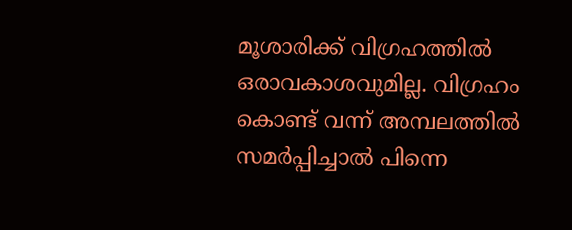മൂശാരിക്ക് വിഗ്രഹത്തിൽ ഒരാവകാശവുമില്ല. വിഗ്രഹം കൊണ്ട് വന്ന് അമ്പലത്തിൽ സമർപ്പിച്ചാൽ പിന്നെ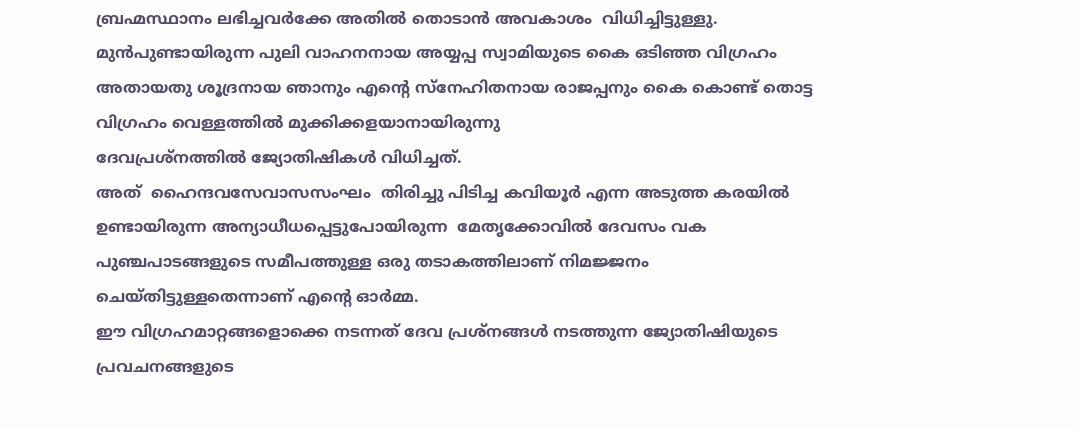ബ്രഹ്മസ്ഥാനം ലഭിച്ചവർക്കേ അതിൽ തൊടാൻ അവകാശം  വിധിച്ചിട്ടുള്ളു.
മുൻപുണ്ടായിരുന്ന പുലി വാഹനനായ അയ്യപ്പ സ്വാമിയുടെ കൈ ഒടിഞ്ഞ വിഗ്രഹം അതായതു ശൂദ്രനായ ഞാനും എന്റെ സ്നേഹിതനായ രാജപ്പനും കൈ കൊണ്ട് തൊട്ട വിഗ്രഹം വെള്ളത്തിൽ മുക്കിക്കളയാനായിരുന്നു
ദേവപ്രശ്നത്തിൽ ജ്യോതിഷികൾ വിധിച്ചത്.
അത്  ഹൈന്ദവസേവാസസംഘം  തിരിച്ചു പിടിച്ച കവിയൂർ എന്ന അടുത്ത കരയിൽ
ഉണ്ടായിരുന്ന അന്യാധീധപ്പെട്ടുപോയിരുന്ന  മേതൃക്കോവിൽ ദേവസം വക പുഞ്ചപാടങ്ങളുടെ സമീപത്തുള്ള ഒരു തടാകത്തിലാണ് നിമജ്ജനം ചെയ്തിട്ടുള്ളതെന്നാണ് എന്റെ ഓർമ്മ.
ഈ വിഗ്രഹമാറ്റങ്ങളൊക്കെ നടന്നത് ദേവ പ്രശ്നങ്ങൾ നടത്തുന്ന ജ്യോതിഷിയുടെ പ്രവചനങ്ങളുടെ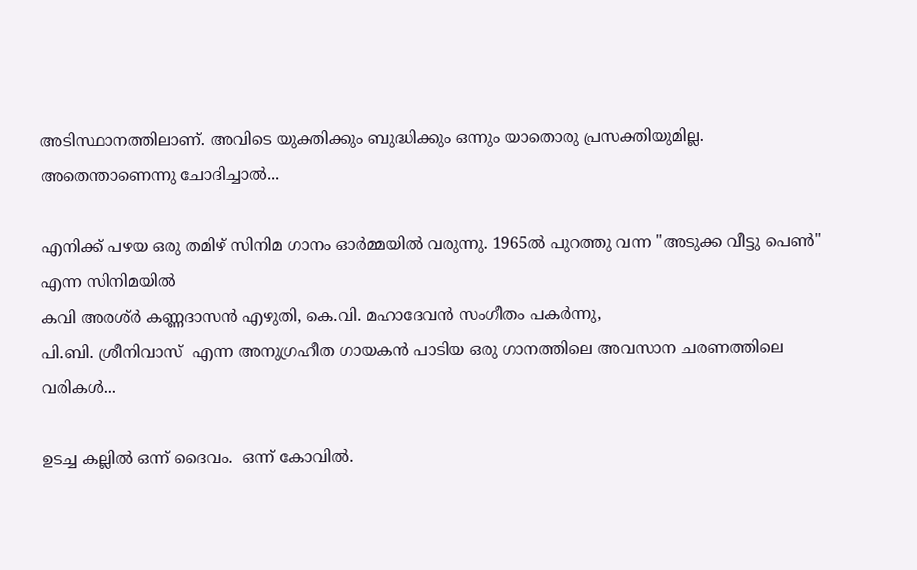അടിസ്ഥാനത്തിലാണ്. അവിടെ യുക്തിക്കും ബുദ്ധിക്കും ഒന്നും യാതൊരു പ്രസക്തിയുമില്ല.
അതെന്താണെന്നു ചോദിച്ചാൽ...

എനിക്ക് പഴയ ഒരു തമിഴ് സിനിമ ഗാനം ഓർമ്മയിൽ വരുന്നു. 1965ൽ പുറത്തു വന്ന "അടുക്ക വീട്ടു പെൺ" എന്ന സിനിമയിൽ
കവി അരശ്ർ കണ്ണദാസൻ എഴുതി, കെ.വി. മഹാദേവൻ സംഗീതം പകർന്നു,
പി.ബി. ശ്രീനിവാസ്  എന്ന അനുഗ്രഹീത ഗായകൻ പാടിയ ഒരു ഗാനത്തിലെ അവസാന ചരണത്തിലെ വരികൾ...

ഉടച്ച കല്ലിൽ ഒന്ന് ദൈവം.  ഒന്ന് കോവിൽ.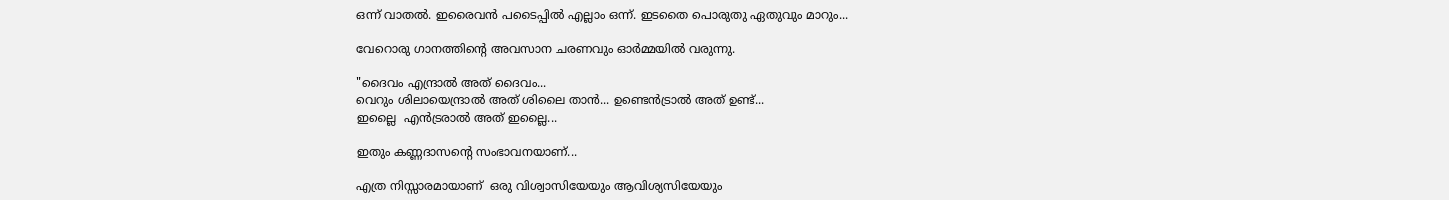ഒന്ന് വാതൽ. ഇരൈവൻ പടൈപ്പിൽ എല്ലാം ഒന്ന്. ഇടതൈ പൊരുതു ഏതുവും മാറും...

വേറൊരു ഗാനത്തിന്റെ അവസാന ചരണവും ഓർമ്മയിൽ വരുന്നു.

"ദൈവം എന്ദ്രാൽ അത് ദൈവം...
വെറും ശിലായെന്ദ്രാൽ അത് ശിലൈ താൻ... ഉണ്ടെൻട്രാൽ അത് ഉണ്ട്...
ഇല്ലൈ  എൻട്രരാൽ അത് ഇല്ലൈ...

ഇതും കണ്ണദാസന്റെ സംഭാവനയാണ്...

എത്ര നിസ്സാരമായാണ്  ഒരു വിശ്വാസിയേയും ആവിശ്യസിയേയും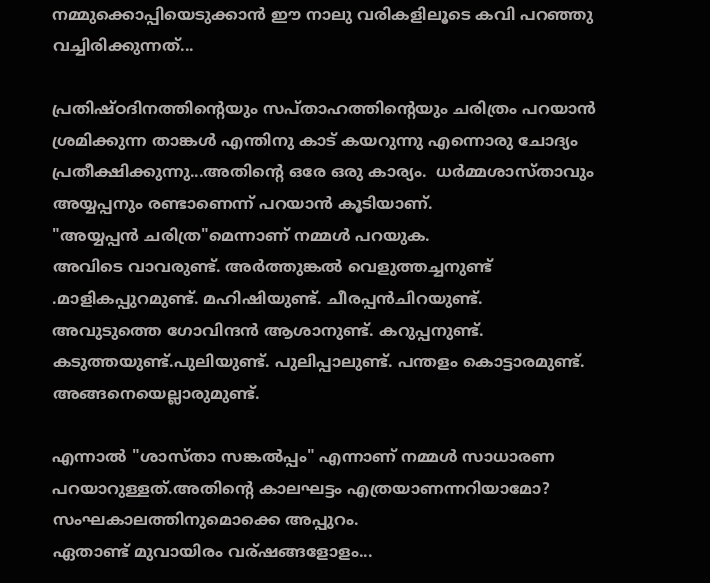നമ്മുക്കൊപ്പിയെടുക്കാൻ ഈ നാലു വരികളിലൂടെ കവി പറഞ്ഞു വച്ചിരിക്കുന്നത്...

പ്രതിഷ്ഠദിനത്തിന്റെയും സപ്താഹത്തിന്റെയും ചരിത്രം പറയാൻ ശ്രമിക്കുന്ന താങ്കൾ എന്തിനു കാട് കയറുന്നു എന്നൊരു ചോദ്യം പ്രതീക്ഷിക്കുന്നു...അതിന്റെ ഒരേ ഒരു കാര്യം.  ധർമ്മശാസ്താവും അയ്യപ്പനും രണ്ടാണെന്ന് പറയാൻ കൂടിയാണ്.
"അയ്യപ്പൻ ചരിത്ര"മെന്നാണ് നമ്മൾ പറയുക.
അവിടെ വാവരുണ്ട്. അർത്തുങ്കൽ വെളുത്തച്ചനുണ്ട് .മാളികപ്പുറമുണ്ട്. മഹിഷിയുണ്ട്. ചീരപ്പൻചിറയുണ്ട്.
അവുടുത്തെ ഗോവിന്ദൻ ആശാനുണ്ട്. കറുപ്പനുണ്ട്. കടുത്തയുണ്ട്.പുലിയുണ്ട്. പുലിപ്പാലുണ്ട്. പന്തളം കൊട്ടാരമുണ്ട്. അങ്ങനെയെല്ലാരുമുണ്ട്.

എന്നാൽ "ശാസ്താ സങ്കൽപ്പം" എന്നാണ് നമ്മൾ സാധാരണ പറയാറുള്ളത്.അതിന്റെ കാലഘട്ടം എത്രയാണന്നറിയാമോ? സംഘകാലത്തിനുമൊക്കെ അപ്പുറം.
ഏതാണ്ട് മുവായിരം വര്ഷങ്ങളോളം...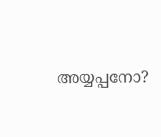അയ്യപ്പനോ?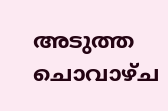അടുത്ത ചൊവാഴ്ച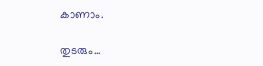കാണാം.

തുടരും...